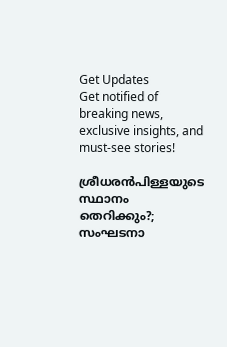Get Updates
Get notified of breaking news, exclusive insights, and must-see stories!

ശ്രീധരന്‍പിള്ളയുടെ സ്ഥാനം തെറിക്കും?; സംഘടനാ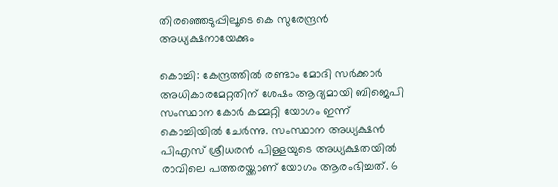തിരഞ്ഞെടുപ്പിലൂടെ കെ സുരേന്ദ്രന്‍ അധ്യക്ഷനായേക്കും

കൊച്ചി: കേന്ദ്രത്തില്‍ രണ്ടാം മോദി സര്‍ക്കാര്‍ അധികാരമേറ്റതിന് ശേഷം ആദ്യമായി ബിജെപി സംസ്ഥാന കോര്‍ കമ്മറ്റി യോഗം ഇന്ന് കൊച്ചിയില്‍ ചേര്‍ന്നു. സംസ്ഥാന അധ്യക്ഷന്‍ പിഎസ് ശ്രീധരന്‍ പിള്ളയുടെ അധ്യക്ഷതയില്‍ രാവിലെ പത്തരയ്ക്കാണ് യോഗം ആരംഭിച്ചത്. 6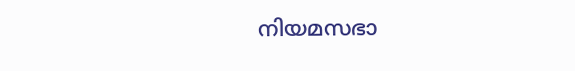നിയമസഭാ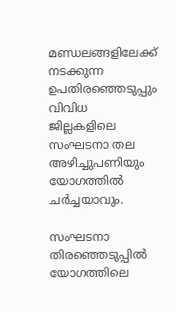മണ്ഡലങ്ങളിലേക്ക് നടക്കുന്ന ഉപതിരഞ്ഞെടുപ്പും വിവിധ ജില്ലകളിലെ സംഘടനാ തല അഴിച്ചുപണിയും യോഗത്തില്‍ ചര്‍ച്ചയാവും.

സംഘടനാ തിരഞ്ഞെടുപ്പില്‍ യോഗത്തിലെ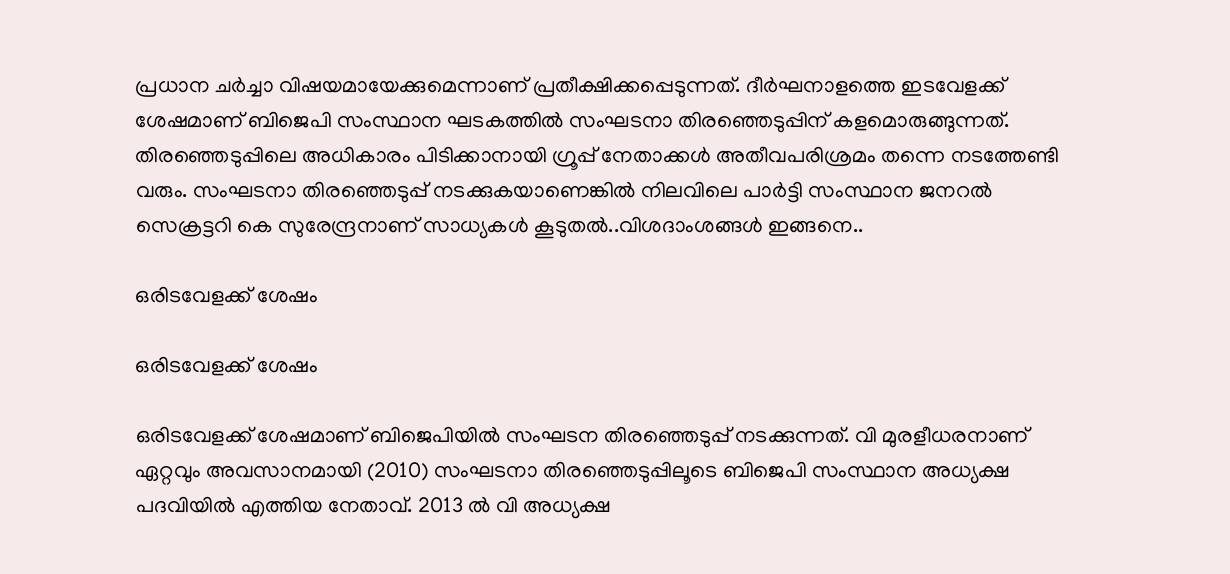പ്രധാന ചര്‍ച്ചാ വിഷയമായേക്കുമെന്നാണ് പ്രതീക്ഷിക്കപ്പെടുന്നത്. ദീര്‍ഘനാളത്തെ ഇടവേളക്ക് ശേഷമാണ് ബിജെപി സംസ്ഥാന ഘടകത്തില്‍ സംഘടനാ തിരഞ്ഞെടുപ്പിന് കളമൊരുങ്ങുന്നത്. തിരഞ്ഞെടുപ്പിലെ അധികാരം പിടിക്കാനായി ഗ്രൂപ്പ് നേതാക്കള്‍ അതീവപരിശ്രമം തന്നെ നടത്തേണ്ടി വരും. സംഘടനാ തിരഞ്ഞെടുപ്പ് നടക്കുകയാണെങ്കില്‍ നിലവിലെ പാര്‍ട്ടി സംസ്ഥാന ജനറല്‍ സെക്രട്ടറി കെ സുരേന്ദ്രനാണ് സാധ്യകള്‍ കൂടുതല്‍..വിശദാംശങ്ങള്‍ ഇങ്ങനെ..

ഒരിടവേളക്ക് ശേഷം

ഒരിടവേളക്ക് ശേഷം

ഒരിടവേളക്ക് ശേഷമാണ് ബിജെപിയില്‍ സംഘടന തിരഞ്ഞെടുപ്പ് നടക്കുന്നത്. വി മുരളീധരനാണ് ഏറ്റവും അവസാനമായി (2010) സംഘടനാ തിരഞ്ഞെടുപ്പിലൂടെ ബിജെപി സംസ്ഥാന അധ്യക്ഷ പദവിയില്‍ എത്തിയ നേതാവ്. 2013 ല്‍ വി അധ്യക്ഷ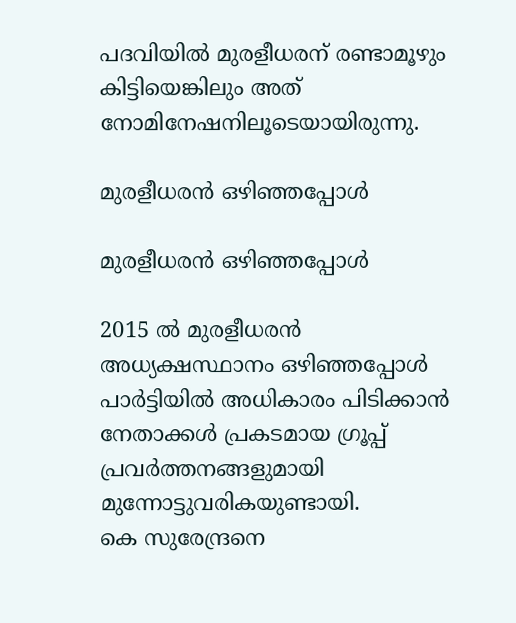പദവിയില്‍ മുരളീധരന് രണ്ടാമൂഴും കിട്ടിയെങ്കിലും അത് നോമിനേഷനിലൂടെയായിരുന്നു.

മുരളീധരന്‍ ഒഴിഞ്ഞപ്പോള്‍

മുരളീധരന്‍ ഒഴിഞ്ഞപ്പോള്‍

2015 ല്‍ മുരളീധരന്‍ അധ്യക്ഷസ്ഥാനം ഒഴിഞ്ഞപ്പോള്‍ പാര്‍ട്ടിയില്‍ അധികാരം പിടിക്കാന്‍ നേതാക്കള്‍ പ്രകടമായ ഗ്രൂപ്പ് പ്രവര്‍ത്തനങ്ങളുമായി മുന്നോട്ടുവരികയുണ്ടായി.
കെ സുരേന്ദ്രനെ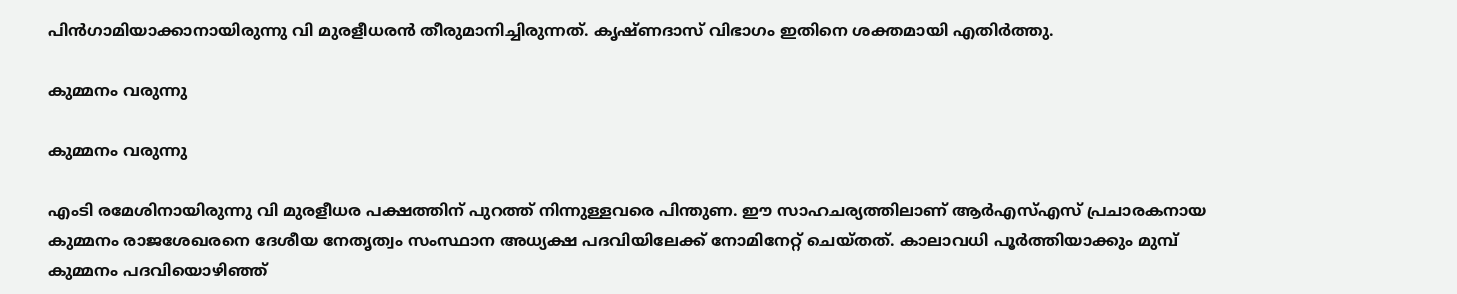പിന്‍ഗാമിയാക്കാനായിരുന്നു വി മുരളീധരന്‍ തീരുമാനിച്ചിരുന്നത്. കൃഷ്ണദാസ് വിഭാഗം ഇതിനെ ശക്തമായി എതിര്‍ത്തു.

കുമ്മനം വരുന്നു

കുമ്മനം വരുന്നു

എംടി രമേശിനായിരുന്നു വി മുരളീധര പക്ഷത്തിന് പുറത്ത് നിന്നുള്ളവരെ പിന്തുണ. ഈ സാഹചര്യത്തിലാണ് ആര്‍എസ്എസ് പ്രചാരകനായ കുമ്മനം രാജശേഖരനെ ദേശീയ നേതൃത്വം സംസ്ഥാന അധ്യക്ഷ പദവിയിലേക്ക് നോമിനേറ്റ് ചെയ്തത്. കാലാവധി പൂര്‍ത്തിയാക്കും മുമ്പ് കുമ്മനം പദവിയൊഴിഞ്ഞ്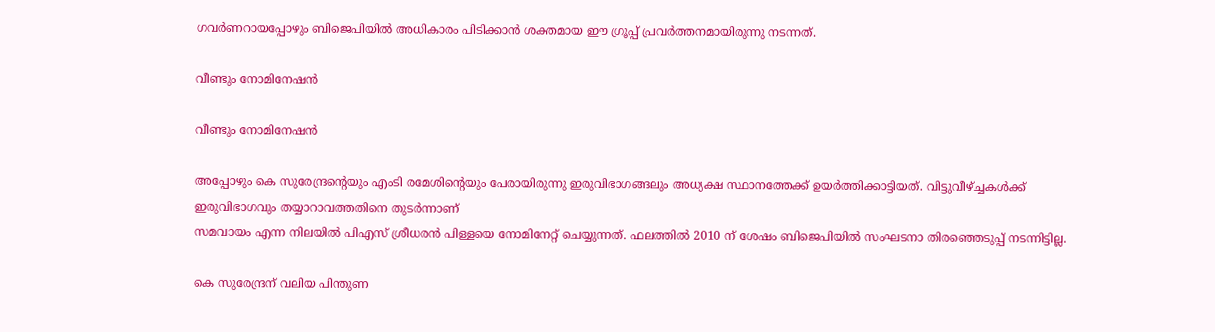ഗവര്‍ണറായപ്പോഴും ബിജെപിയില്‍ അധികാരം പിടിക്കാന്‍ ശക്തമായ ഈ ഗ്രൂപ്പ് പ്രവര്‍ത്തനമായിരുന്നു നടന്നത്.

വീണ്ടും നോമിനേഷന്‍

വീണ്ടും നോമിനേഷന്‍

അപ്പോഴും കെ സുരേന്ദ്രന്‍റെയും എംടി രമേശിന്‍റെയും പേരായിരുന്നു ഇരുവിഭാഗങ്ങലും അധ്യക്ഷ സ്ഥാനത്തേക്ക് ഉയര്‍ത്തിക്കാട്ടിയത്. വിട്ടുവീഴ്ച്ചകള്‍ക്ക് ഇരുവിഭാഗവും തയ്യാറാവത്തതിനെ തുടര്‍ന്നാണ്
സമവായം എന്ന നിലയില്‍ പിഎസ് ശ്രീധരന്‍ പിള്ളയെ നോമിനേറ്റ് ചെയ്യുന്നത്. ഫലത്തില്‍ 2010 ന് ശേഷം ബിജെപിയില്‍ സംഘടനാ തിരഞ്ഞെടുപ്പ് നടന്നിട്ടില്ല.

കെ സുരേന്ദ്രന് വലിയ പിന്തുണ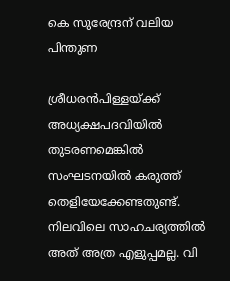കെ സുരേന്ദ്രന് വലിയ പിന്തുണ

ശ്രീധരന്‍പിള്ളയ്ക്ക് അധ്യക്ഷപദവിയില്‍ തുടരണമെങ്കില്‍ സംഘടനയില്‍ കരുത്ത് തെളിയേക്കേണ്ടതുണ്ട്. നിലവിലെ സാഹചര്യത്തില്‍ അത് അത്ര എളുപ്പമല്ല. വി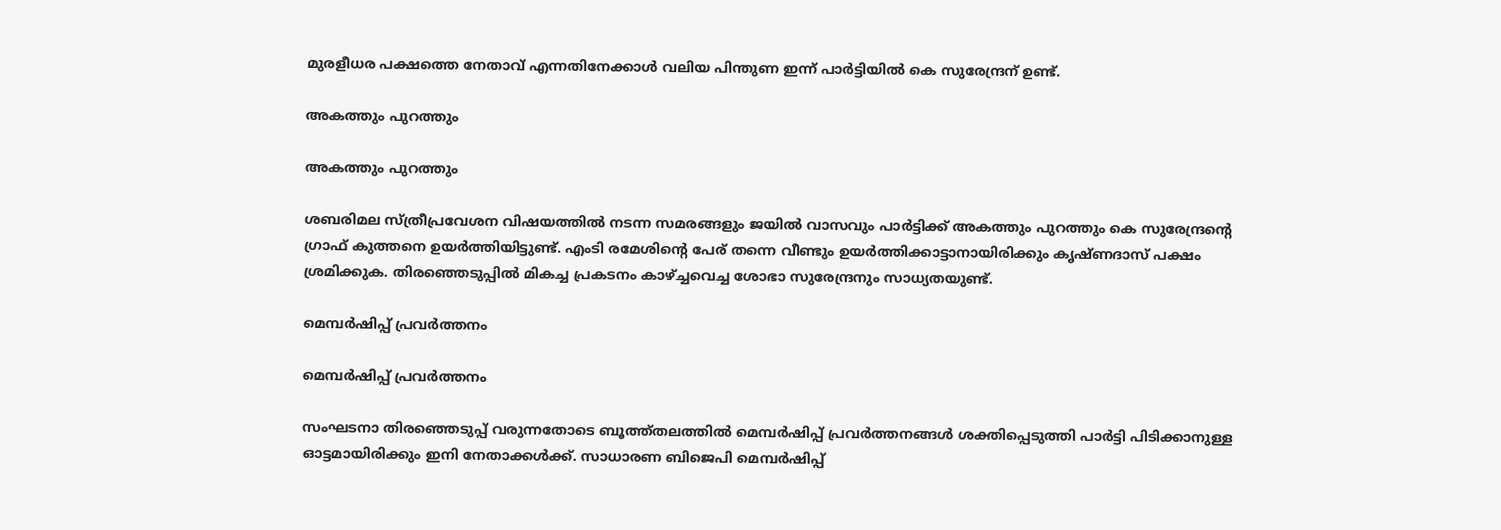മുരളീധര പക്ഷത്തെ നേതാവ് എന്നതിനേക്കാള്‍ വലിയ പിന്തുണ ഇന്ന് പാര്‍ട്ടിയില്‍ കെ സുരേന്ദ്രന് ഉണ്ട്.

അകത്തും പുറത്തും

അകത്തും പുറത്തും

ശബരിമല സ്ത്രീപ്രവേശന വിഷയത്തില്‍ നടന്ന സമരങ്ങളും ജയില്‍ വാസവും പാര്‍ട്ടിക്ക് അകത്തും പുറത്തും കെ സുരേന്ദ്രന്‍റെ ഗ്രാഫ് കുത്തനെ ഉയര്‍ത്തിയിട്ടുണ്ട്. എംടി രമേശിന്‍റെ പേര് തന്നെ വീണ്ടും ഉയര്‍ത്തിക്കാട്ടാനായിരിക്കും കൃഷ്ണദാസ് പക്ഷം ശ്രമിക്കുക. തിരഞ്ഞെടുപ്പില്‍ മികച്ച പ്രകടനം കാഴ്ച്ചവെച്ച ശോഭാ സുരേന്ദ്രനും സാധ്യതയുണ്ട്.

മെമ്പര്‍ഷിപ്പ് പ്രവര്‍ത്തനം

മെമ്പര്‍ഷിപ്പ് പ്രവര്‍ത്തനം

സംഘടനാ തിരഞ്ഞെടുപ്പ് വരുന്നതോടെ ബൂത്ത്തലത്തില്‍ മെമ്പര്‍ഷിപ്പ് പ്രവര്‍ത്തനങ്ങള്‍ ശക്തിപ്പെടുത്തി പാര്‍ട്ടി പിടിക്കാനുള്ള ഓട്ടമായിരിക്കും ഇനി നേതാക്കള്‍ക്ക്. സാധാരണ ബിജെപി മെമ്പര്‍ഷിപ്പ്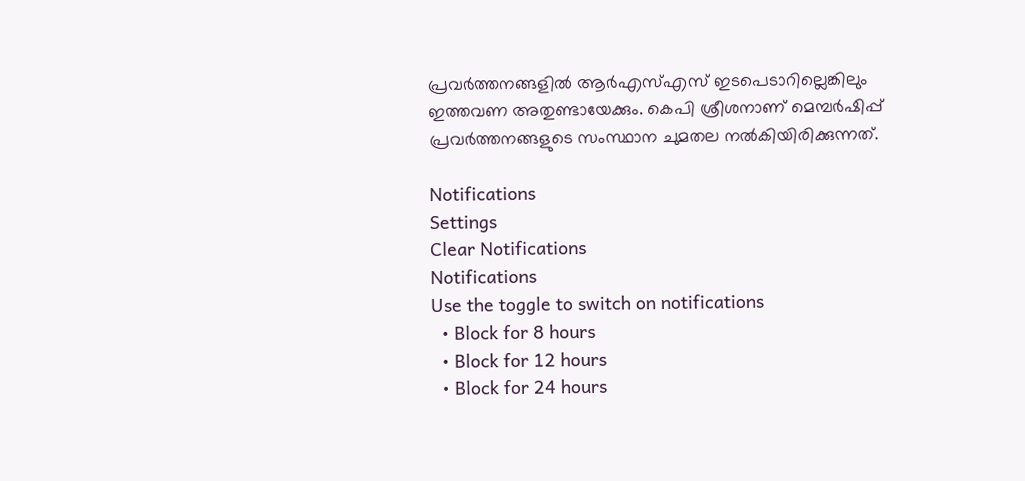പ്രവര്‍ത്തനങ്ങളില്‍ ആര്‍എസ്എസ് ഇടപെടാറില്ലെങ്കിലും ഇത്തവണ അതുണ്ടായേക്കും. കെപി ശ്രീശനാണ് മെമ്പര്‍ഷിപ്പ് പ്രവര്‍ത്തനങ്ങളുടെ സംസ്ഥാന ചുമതല നല്‍കിയിരിക്കുന്നത്.

Notifications
Settings
Clear Notifications
Notifications
Use the toggle to switch on notifications
  • Block for 8 hours
  • Block for 12 hours
  • Block for 24 hours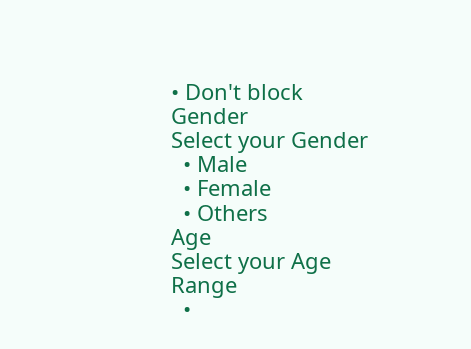• Don't block
Gender
Select your Gender
  • Male
  • Female
  • Others
Age
Select your Age Range
  •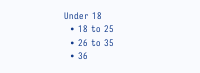Under 18
  • 18 to 25
  • 26 to 35
  • 36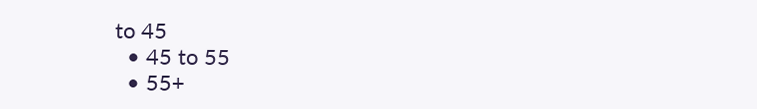to 45
  • 45 to 55
  • 55+